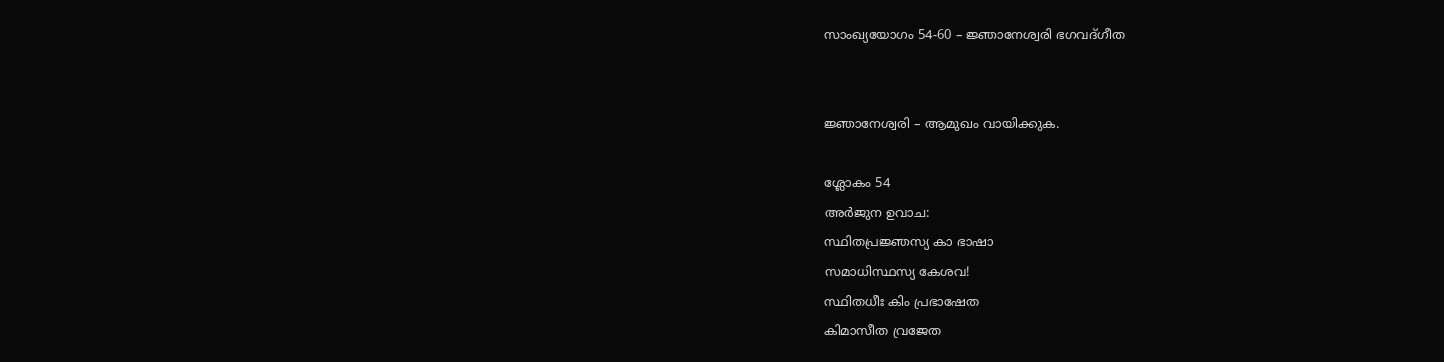സാംഖ്യയോഗം 54-60 – ജ്ഞാനേശ്വരി ഭഗവദ്ഗീത


ജ്ഞാനേശ്വരി – ആമുഖം വായിക്കുക.

ശ്ലോകം 54
അര്‍ജുന ഉവാച:
സ്ഥിതപ്രജ്ഞസ്യ കാ ഭാഷാ
സമാധിസ്ഥസ്യ കേശവ!
സ്ഥിതധീഃ കിം പ്രഭാഷേത
കിമാസീത വ്രജേത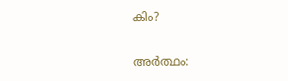കിം?

അര്‍ത്ഥം: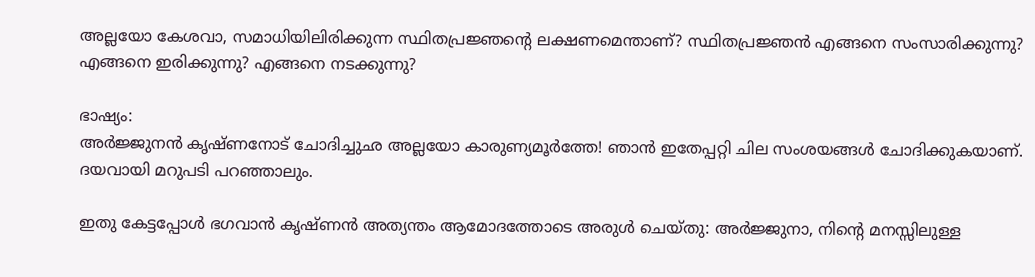അല്ലയോ കേശവാ, സമാധിയിലിരിക്കുന്ന സ്ഥിതപ്രജ്ഞന്റെ ലക്ഷണമെന്താണ്? സ്ഥിതപ്രജ്ഞന്‍ എങ്ങനെ സംസാരിക്കുന്നു? എങ്ങനെ ഇരിക്കുന്നു? എങ്ങനെ നടക്കുന്നു?

ഭാഷ്യം:
അര്‍ജ്ജുനന്‍ കൃഷ്ണനോട് ചോദിച്ചുഛ അല്ലയോ കാരുണ്യമൂര്‍ത്തേ! ഞാന്‍ ഇതേപ്പറ്റി ചില സംശയങ്ങള്‍ ചോദിക്കുകയാണ്. ദയവായി മറുപടി പറഞ്ഞാലും.

ഇതു കേട്ടപ്പോള്‍ ഭഗവാന്‍ കൃഷ്ണന്‍ അത്യന്തം ആമോദത്തോടെ അരുള്‍ ചെയ്തു: അര്‍ജ്ജുനാ, നിന്റെ മനസ്സിലുള്ള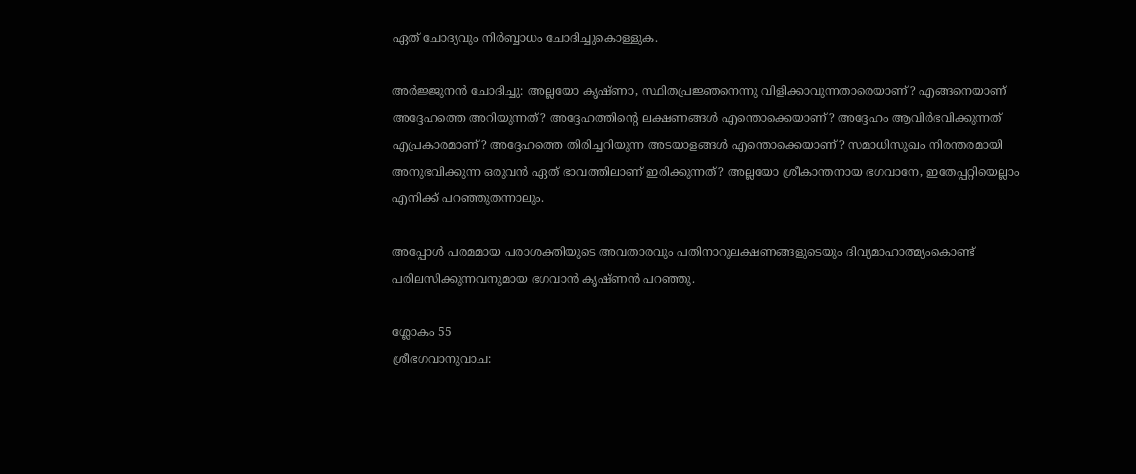ഏത് ചോദ്യവും നിര്‍ബ്ബാധം ചോദിച്ചുകൊള്ളുക.

അര്‍ജ്ജുനന്‍ ചോദിച്ചു: അല്ലയോ കൃഷ്ണാ, സ്ഥിതപ്രജ്ഞനെന്നു വിളിക്കാവുന്നതാരെയാണ്? എങ്ങനെയാണ് അദ്ദേഹത്തെ അറിയുന്നത്? അദ്ദേഹത്തിന്റെ ലക്ഷണങ്ങള്‍ എന്തൊക്കെയാണ്? അദ്ദേഹം ആവിര്‍ഭവിക്കുന്നത് എപ്രകാരമാണ്? അദ്ദേഹത്തെ തിരിച്ചറിയുന്ന അടയാളങ്ങള്‍ എന്തൊക്കെയാണ്? സമാധിസുഖം നിരന്തരമായി അനുഭവിക്കുന്ന ഒരുവന്‍ ഏത് ഭാവത്തിലാണ് ഇരിക്കുന്നത്? അല്ലയോ ശ്രീകാന്തനായ ഭഗവാനേ, ഇതേപ്പറ്റിയെല്ല‍ാം എനിക്ക് പറഞ്ഞുതന്നാലും.

അപ്പോള്‍ പരമമായ പരാശക്തിയുടെ അവതാരവും പതിനാറുലക്ഷണങ്ങളുടെയും ദിവ്യമാഹാത്മ്യംകൊണ്ട് പരിലസിക്കുന്നവനുമായ ഭഗവാന്‍ കൃഷ്ണന്‍ പറഞ്ഞു.

ശ്ലോകം 55
ശ്രീഭഗവാനുവാച: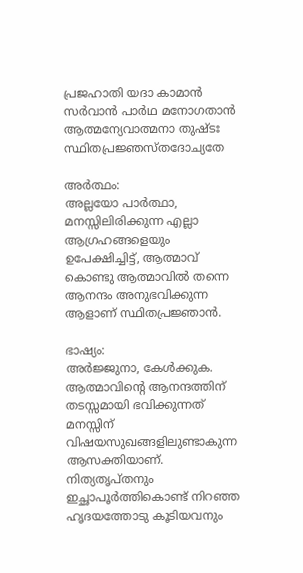പ്രജഹാതി യദാ കാമാന്‍
സര്‍വാന്‍ പാര്‍ഥ മനോഗതാന്‍
ആത്മന്യേവാത്മനാ തുഷ്ടഃ
സ്ഥിതപ്രജ്ഞസ്തദോച്യതേ

അര്‍ത്ഥം:
അല്ലയോ പാര്‍ത്ഥാ, മനസ്സിലിരിക്കുന്ന എല്ലാ ആഗ്രഹങ്ങളെയും ഉപേക്ഷിച്ചിട്ട്, ആത്മാവ് കൊണ്ടു ആത്മാവില്‍ തന്നെ ആനന്ദം അനുഭവിക്കുന്ന ആളാണ് സ്ഥിതപ്രജ്ഞാന്‍.

ഭാഷ്യം:
അര്‍ജ്ജുനാ, കേള്‍ക്കുക. ആത്മാവിന്റെ ആനന്ദത്തിന് തടസ്സമായി ഭവിക്കുന്നത് മനസ്സിന് വിഷയസുഖങ്ങളിലുണ്ടാകുന്ന ആസക്തിയാണ്‌. നിത്യതൃപ്തനും ഇച്ഛാപൂര്‍ത്തികൊണ്ട് നിറഞ്ഞ ഹൃദയത്തോടു കൂടിയവനും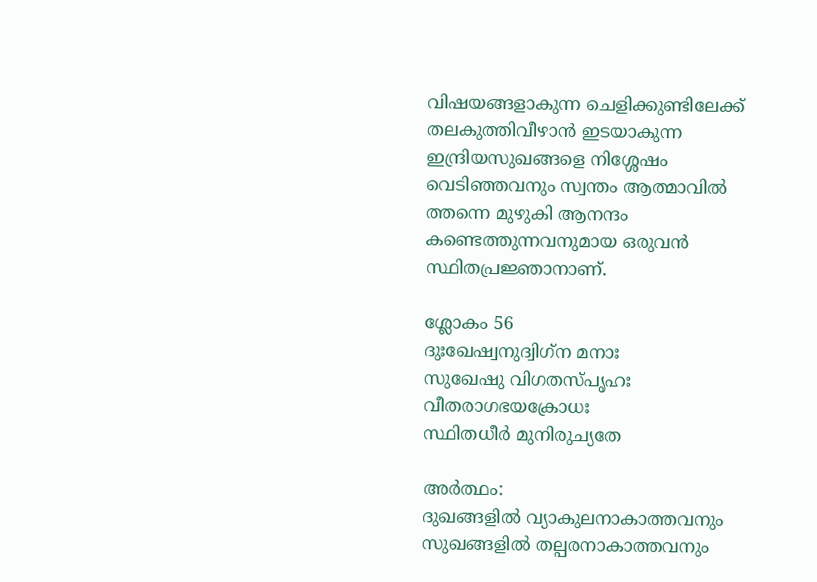വിഷയങ്ങളാകുന്ന ചെളിക്കുണ്ടിലേക്ക്‌ തലകുത്തിവീഴാന്‍ ഇടയാകുന്ന ഇന്ദ്രിയസുഖങ്ങളെ നിശ്ശേഷം വെടിഞ്ഞവനും സ്വന്തം ആത്മാവില്‍ ത്തന്നെ മുഴുകി ആനന്ദം കണ്ടെത്തുന്നവനുമായ ഒരുവന്‍ സ്ഥിതപ്രജ്ഞാനാണ്.

ശ്ലോകം 56
ദുഃഖേഷ്വനുദ്വിഗ്‌ന മനാഃ
സുഖേഷു വിഗതസ്പൃഹഃ
വീതരാഗഭയക്രോധഃ
സ്ഥിതധീര്‍ മുനിരുച്യതേ

അര്‍ത്ഥം:
ദുഖങ്ങളില്‍ വ്യാകുലനാകാത്തവനും സുഖങ്ങളില്‍ തല്പരനാകാത്തവനും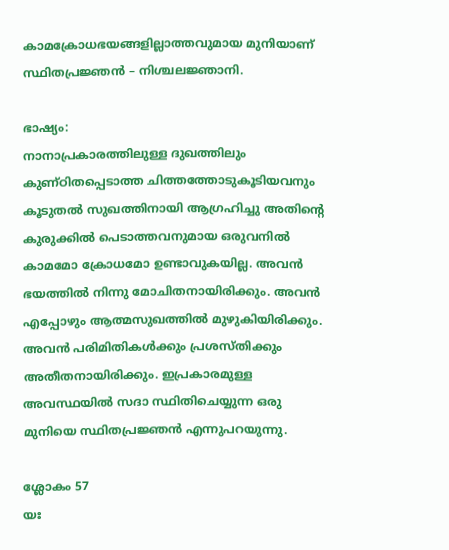കാമക്രോധഭയങ്ങളില്ലാത്തവുമായ മുനിയാണ് സ്ഥിതപ്രജ്ഞന്‍ – നിശ്ചലജ്ഞാനി.

ഭാഷ്യം:
നാനാപ്രകാരത്തിലുള്ള ദുഖത്തിലും കുണ്ഠിതപ്പെടാത്ത ചിത്തത്തോടുകൂടിയവനും കൂടുതല്‍ സുഖത്തിനായി ആഗ്രഹിച്ചു അതിന്റെ കുരുക്കില്‍ പെടാത്തവനുമായ ഒരുവനില്‍ കാമമോ ക്രോധമോ ഉണ്ടാവുകയില്ല. അവന്‍ ഭയത്തില്‍ നിന്നു മോചിതനായിരിക്കും. അവന്‍ എപ്പോഴും ആത്മസുഖത്തില്‍ മുഴുകിയിരിക്കും. അവന്‍ പരിമിതികള്‍ക്കും പ്രശസ്തിക്കും അതീതനായിരിക്കും. ഇപ്രകാരമുള്ള അവസ്ഥയില്‍ സദാ സ്ഥിതിചെയ്യുന്ന ഒരു മുനിയെ സ്ഥിതപ്രജ്ഞന്‍ എന്നുപറയുന്നു.

ശ്ലോകം 57
യഃ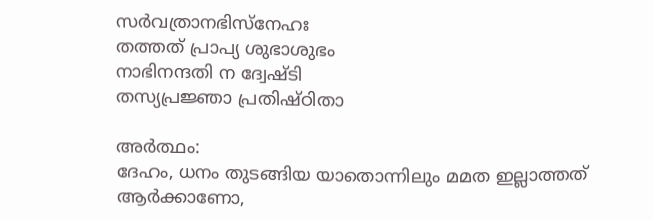സര്‍വത്രാനഭിസ്നേഹഃ
തത്തത് പ്രാപ്യ ശുഭാശുഭം
നാഭിനന്ദതി ന ദ്വേഷ്ടി
തസ്യപ്രജ്ഞാ പ്രതിഷ്ഠിതാ

അര്‍ത്ഥം:
ദേഹം, ധനം തുടങ്ങിയ യാതൊന്നിലും മമത ഇല്ലാത്തത് ആര്‍ക്കാണോ,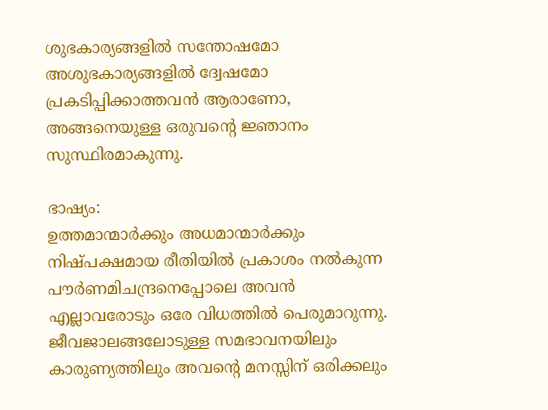ശുഭകാര്യങ്ങളില്‍ സന്തോഷമോ അശുഭകാര്യങ്ങളില്‍ ദ്വേഷമോ പ്രകടിപ്പിക്കാത്തവന്‍ ആരാണോ, അങ്ങനെയുള്ള ഒരുവന്റെ ജ്ഞാനം സുസ്ഥിരമാകുന്നു.

ഭാഷ്യം:
ഉത്തമാന്മാര്‍ക്കും അധമാന്മാര്‍ക്കും നിഷ്പക്ഷമായ രീതിയില്‍ പ്രകാശം നല്‍കുന്ന പൗര്‍ണമിചന്ദ്രനെപ്പോലെ അവന്‍ എല്ലാവരോടും ഒരേ വിധത്തില്‍ പെരുമാറുന്നു. ജീവജാലങ്ങലോടുള്ള സമഭാവനയിലും കാരുണ്യത്തിലും അവന്റെ മനസ്സിന് ഒരിക്കലും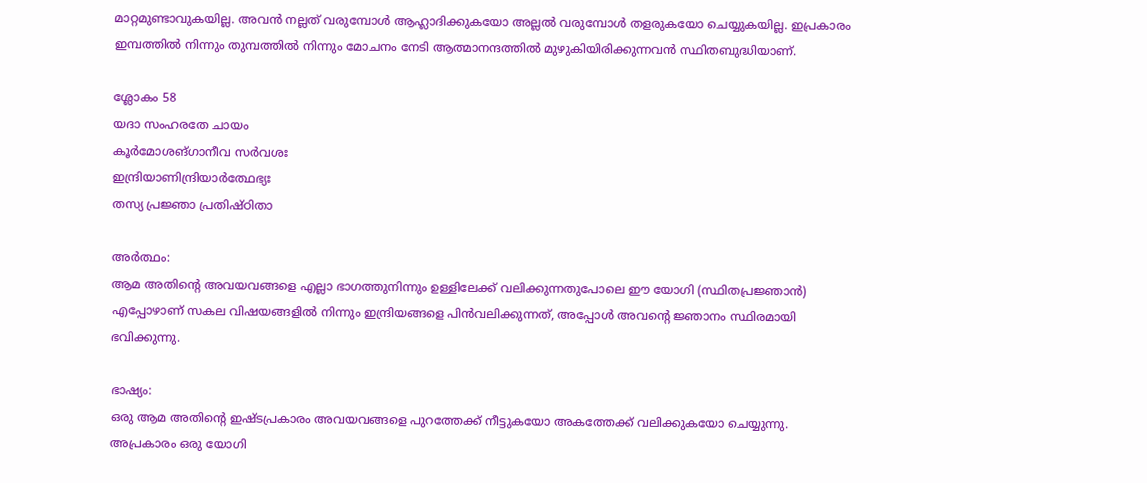മാറ്റമുണ്ടാവുകയില്ല. അവന്‍ നല്ലത് വരുമ്പോള്‍ ആഹ്ലാദിക്കുകയോ അല്ലല്‍ വരുമ്പോള്‍ തളരുകയോ ചെയ്യുകയില്ല. ഇപ്രകാരം ഇമ്പത്തില്‍ നിന്നും തുമ്പത്തില്‍ നിന്നും മോചനം നേടി ആത്മാനന്ദത്തില്‍ മുഴുകിയിരിക്കുന്നവന്‍ സ്ഥിതബുദ്ധിയാണ്.

ശ്ലോകം 58
യദാ സംഹരതേ ചായം
കൂര്‍മോശങ്ഗാനീവ സര്‍വശഃ
ഇന്ദ്രിയാണിന്ദ്രിയാര്‍ത്ഥേഭ്യഃ
തസ്യ പ്രജ്ഞാ പ്രതിഷ്ഠിതാ

അര്‍ത്ഥം:
ആമ അതിന്റെ അവയവങ്ങളെ എല്ലാ ഭാഗത്തുനിന്നും ഉള്ളിലേക്ക് വലിക്കുന്നതുപോലെ ഈ യോഗി (സ്ഥിതപ്രജ്ഞാന്‍) എപ്പോഴാണ് സകല വിഷയങ്ങളില്‍ നിന്നും ഇന്ദ്രിയങ്ങളെ പിന്‍വലിക്കുന്നത്, അപ്പോള്‍ അവന്റെ ജ്ഞാനം സ്ഥിരമായി ഭവിക്കുന്നു.

ഭാഷ്യം:
ഒരു ആമ അതിന്റെ ഇഷ്ടപ്രകാരം അവയവങ്ങളെ പുറത്തേക്ക് നീട്ടുകയോ അകത്തേക്ക് വലിക്കുകയോ ചെയ്യുന്നു. അപ്രകാരം ഒരു യോഗി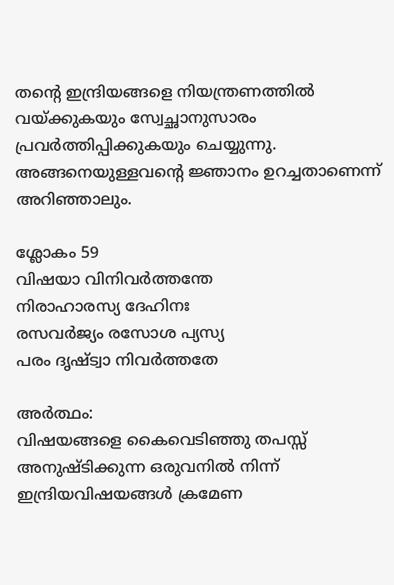തന്റെ ഇന്ദ്രിയങ്ങളെ നിയന്ത്രണത്തില്‍ വയ്ക്കുകയും സ്വേച്ഛാനുസാരം പ്രവര്‍ത്തിപ്പിക്കുകയും ചെയ്യുന്നു. അങ്ങനെയുള്ളവന്റെ ജ്ഞാനം ഉറച്ചതാണെന്ന് അറിഞ്ഞാലും.

ശ്ലോകം 59
വിഷയാ വിനിവര്‍ത്തന്തേ
നിരാഹാരസ്യ ദേഹിനഃ
രസവര്‍ജ്യം രസോശ പ്യസ്യ
പരം ദൃഷ്ട്വാ നിവര്‍ത്തതേ

അര്‍ത്ഥം:
വിഷയങ്ങളെ കൈവെടിഞ്ഞു തപസ്സ് അനുഷ്ടിക്കുന്ന ഒരുവനില്‍ നിന്ന് ഇന്ദ്രിയവിഷയങ്ങള്‍ ക്രമേണ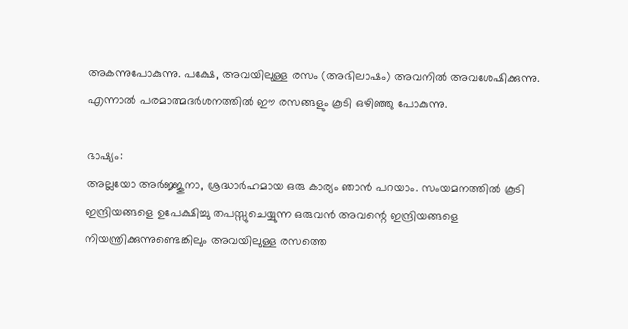അകന്നുപോകുന്നു. പക്ഷേ, അവയിലുള്ള രസം (അഭിലാഷം) അവനില്‍ അവശേഷിക്കുന്നു. എന്നാല്‍ പരമാത്മദര്‍ശനത്തില്‍ ഈ രസങ്ങളും കൂടി ഒഴിഞ്ഞു പോകുന്നു.

ഭാഷ്യം:
അല്ലയോ അര്‍ജ്ജുനാ, ശ്രദ്ധാര്‍ഹമായ ഒരു കാര്യം ഞാന്‍ പറയ‍ാം. സംയമനത്തില്‍ കൂടി ഇന്ദ്രിയങ്ങളെ ഉപേക്ഷിച്ചു തപസ്സുചെയ്യുന്ന ഒരുവന്‍ അവന്റെ ഇന്ദ്രിയങ്ങളെ നിയന്ത്രിക്കുന്നുണ്ടെങ്കിലും അവയിലുള്ള രസത്തെ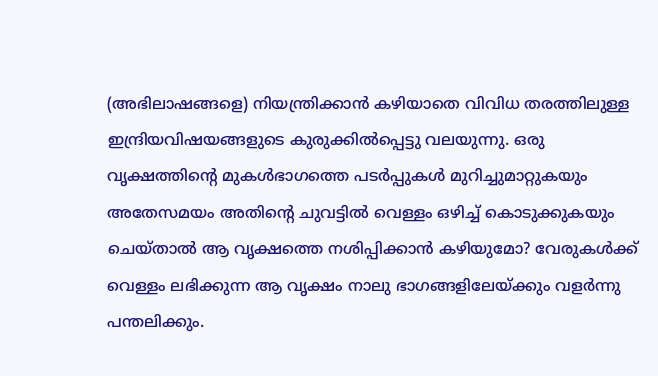(അഭിലാഷങ്ങളെ) നിയന്ത്രിക്കാന്‍ കഴിയാതെ വിവിധ തരത്തിലുള്ള ഇന്ദ്രിയവിഷയങ്ങളുടെ കുരുക്കില്‍പ്പെട്ടു വലയുന്നു. ഒരു വൃക്ഷത്തിന്റെ മുകള്‍ഭാഗത്തെ പടര്‍പ്പുകള്‍ മുറിച്ചുമാറ്റുകയും അതേസമയം അതിന്റെ ചുവട്ടില്‍ വെള്ളം ഒഴിച്ച് കൊടുക്കുകയും ചെയ്‌താല്‍ ആ വൃക്ഷത്തെ നശിപ്പിക്കാന്‍ കഴിയുമോ? വേരുകള്‍ക്ക് വെള്ളം ലഭിക്കുന്ന ആ വൃക്ഷം നാലു ഭാഗങ്ങളിലേയ്ക്കും വളര്‍ന്നു പന്തലിക്കും.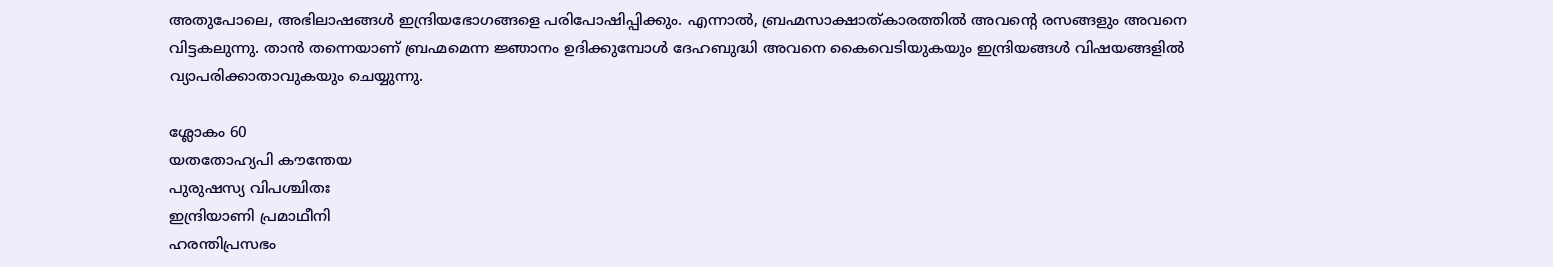അതുപോലെ, അഭിലാഷങ്ങള്‍ ഇന്ദ്രിയഭോഗങ്ങളെ പരിപോഷിപ്പിക്കും. എന്നാല്‍, ബ്രഹ്മസാക്ഷാത്കാരത്തില്‍ അവന്റെ രസങ്ങളും അവനെ വിട്ടകലുന്നു. താന്‍ തന്നെയാണ് ബ്രഹ്മമെന്ന ജ്ഞാനം ഉദിക്കുമ്പോള്‍ ദേഹബുദ്ധി അവനെ കൈവെടിയുകയും ഇന്ദ്രിയങ്ങള്‍ വിഷയങ്ങളില്‍ വ്യാപരിക്കാതാവുകയും ചെയ്യുന്നു.

ശ്ലോകം 60
യതതോഹ്യപി കൗന്തേയ
പുരുഷസ്യ വിപശ്ചിതഃ
ഇന്ദ്രിയാണി പ്രമാഥീനി
ഹരന്തിപ്രസഭം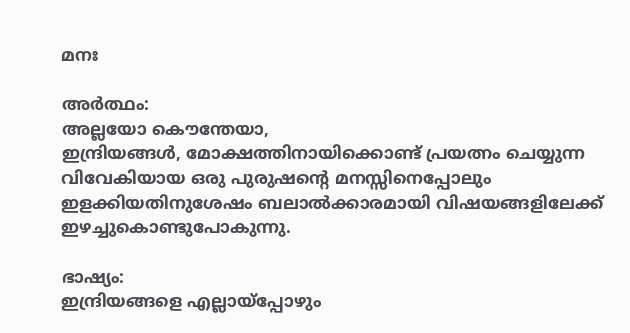മനഃ

അര്‍ത്ഥം:
അല്ലയോ കൌന്തേയാ,
ഇന്ദ്രിയങ്ങള്‍, മോക്ഷത്തിനായിക്കൊണ്ട് പ്രയത്നം ചെയ്യുന്ന വിവേകിയായ ഒരു പുരുഷന്റെ മനസ്സിനെപ്പോലും ഇളക്കിയതിനുശേഷം ബലാല്‍ക്കാരമായി വിഷയങ്ങളിലേക്ക് ഇഴച്ചുകൊണ്ടുപോകുന്നു.

ഭാഷ്യം:
ഇന്ദ്രിയങ്ങളെ എല്ലായ്പ്പോഴും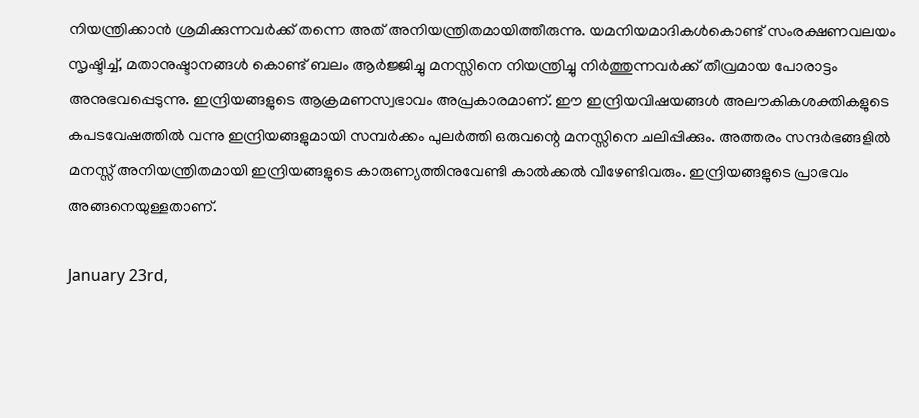നിയന്ത്രിക്കാന്‍ ശ്രമിക്കുന്നവര്‍ക്ക് തന്നെ അത് അനിയന്ത്രിതമായിത്തീരുന്നു. യമനിയമാദികള്‍കൊണ്ട് സംരക്ഷണവലയം സൃഷ്ടിച്ച്, മതാനുഷ്ടാനങ്ങള്‍ കൊണ്ട് ബലം ആര്‍ജ്ജിച്ചു മനസ്സിനെ നിയന്ത്രിച്ചു നിര്‍ത്തുന്നവര്‍ക്ക്‌ തീവ്രമായ പോരാട്ടം അനുഭവപ്പെടുന്നു. ഇന്ദ്രിയങ്ങളുടെ ആക്രമണസ്വഭാവം അപ്രകാരമാണ്. ഈ ഇന്ദ്രിയവിഷയങ്ങള്‍ അലൗകികശക്തികളുടെ കപടവേഷത്തില്‍ വന്നു ഇന്ദ്രിയങ്ങളുമായി സമ്പര്‍ക്കം പുലര്‍ത്തി ഒരുവന്റെ മനസ്സിനെ ചലിപ്പിക്കും. അത്തരം സന്ദര്‍ഭങ്ങളില്‍ മനസ്സ് അനിയന്ത്രിതമായി ഇന്ദ്രിയങ്ങളുടെ കാരുണ്യത്തിനുവേണ്ടി കാല്‍ക്കല്‍ വീഴേണ്ടിവരും. ഇന്ദ്രിയങ്ങളുടെ പ്രാഭവം അങ്ങനെയുള്ളതാണ്.

January 23rd,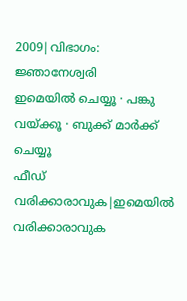2009|വിഭാഗം: ജ്ഞാനേശ്വരി
ഇമെയില്‍ ചെയ്യൂ · പങ്കു വയ്ക്കൂ · ബുക്ക് മാര്‍ക്ക് ചെയ്യൂ
ഫീഡ് വരിക്കാരാവുക|ഇമെയില്‍ വരിക്കാരാവുക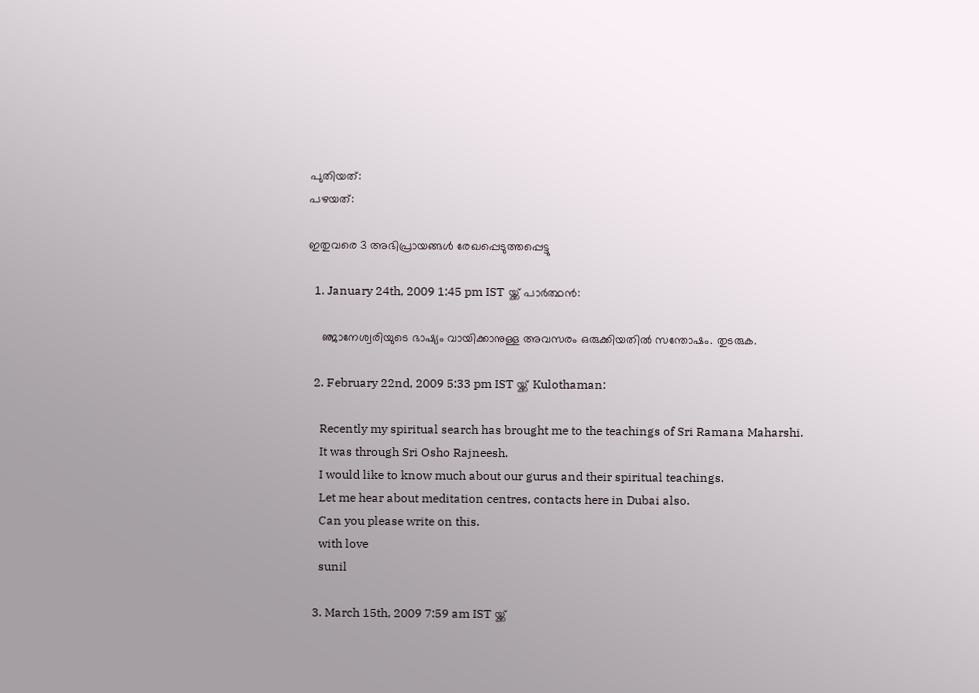പുതിയത്:
പഴയത്:

ഇതുവരെ 3 അഭിപ്രായങ്ങള്‍ രേഖപ്പെടുത്തപ്പെട്ടു

  1. January 24th, 2009 1:45 pm IST യ്ക്ക് പാര്‍ത്ഥന്‍:

    ഞ്ജാനേശ്വരിയുടെ ഭാഷ്യം വായിക്കാനുള്ള അവസരം ഒരുക്കിയതിൽ സന്തോഷം. തുടരുക.

  2. February 22nd, 2009 5:33 pm IST യ്ക്ക് Kulothaman:

    Recently my spiritual search has brought me to the teachings of Sri Ramana Maharshi.
    It was through Sri Osho Rajneesh.
    I would like to know much about our gurus and their spiritual teachings.
    Let me hear about meditation centres, contacts here in Dubai also.
    Can you please write on this.
    with love
    sunil

  3. March 15th, 2009 7:59 am IST യ്ക്ക്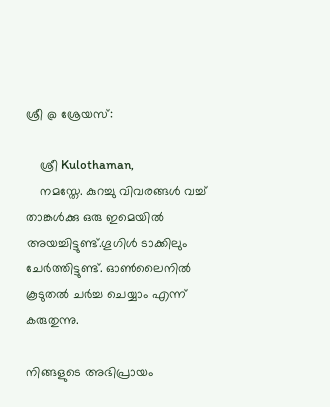ശ്രീ @ ശ്രേയസ്:

    ശ്രീ Kulothaman,
    നമസ്തേ. കുറച്ചു വിവരങ്ങള്‍ വച്ച് താങ്കള്‍ക്കു ഒരു ഇമെയില്‍ അയച്ചിട്ടുണ്ട്.ഗൂഗിള്‍ ടാക്കിലും ചേര്‍ത്തിട്ടുണ്ട്. ഓണ്‍ലൈനില്‍ കൂടുതല്‍ ചര്‍ച്ച ചെയ്യാം എന്ന് കരുതുന്നു.

നിങ്ങളുടെ അഭിപ്രായം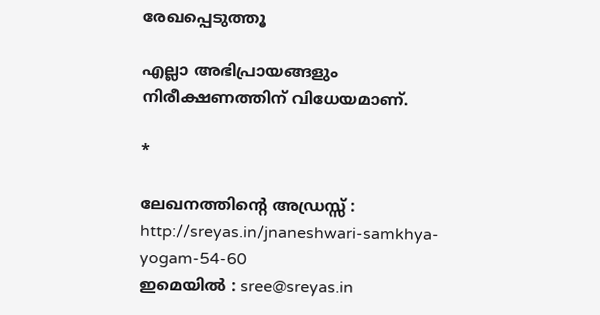രേഖപ്പെടുത്തൂ

എല്ലാ അഭിപ്രായങ്ങളും നിരീക്ഷണത്തിന് വിധേയമാണ്.

*

ലേഖനത്തിന്‍റെ അഡ്രസ്സ് : http://sreyas.in/jnaneshwari-samkhya-yogam-54-60
ഇമെയില്‍ : sree@sreyas.in